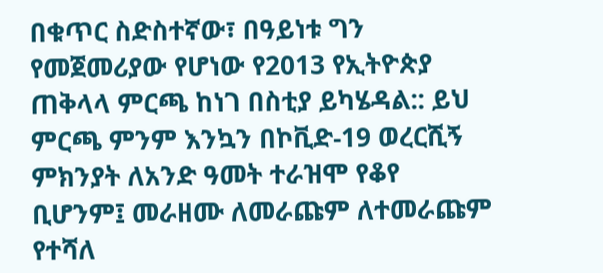በቁጥር ስድስተኛው፣ በዓይነቱ ግን የመጀመሪያው የሆነው የ2013 የኢትዮጵያ ጠቅላላ ምርጫ ከነገ በስቲያ ይካሄዳል:: ይህ ምርጫ ምንም እንኳን በኮቪድ-19 ወረርሺኝ ምክንያት ለአንድ ዓመት ተራዝሞ የቆየ ቢሆንም፤ መራዘሙ ለመራጩም ለተመራጩም የተሻለ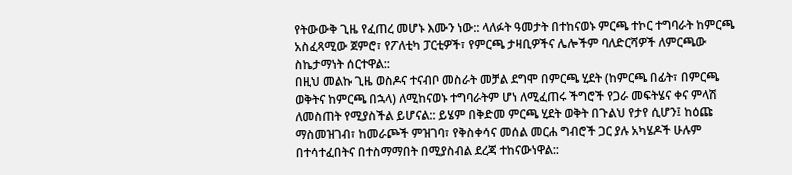የትውውቅ ጊዜ የፈጠረ መሆኑ እሙን ነው:: ላለፉት ዓመታት በተከናወኑ ምርጫ ተኮር ተግባራት ከምርጫ አስፈጻሚው ጀምሮ፣ የፖለቲካ ፓርቲዎች፣ የምርጫ ታዛቢዎችና ሌሎችም ባለድርሻዎች ለምርጫው ስኬታማነት ሰርተዋል::
በዚህ መልኩ ጊዜ ወስዶና ተናብቦ መስራት መቻል ደግሞ በምርጫ ሂደት (ከምርጫ በፊት፣ በምርጫ ወቅትና ከምርጫ በኋላ) ለሚከናወኑ ተግባራትም ሆነ ለሚፈጠሩ ችግሮች የጋራ መፍትሄና ቀና ምላሽ ለመስጠት የሚያስችል ይሆናል:: ይሄም በቅድመ ምርጫ ሂደት ወቅት በጉልህ የታየ ሲሆን፤ ከዕጩ ማስመዝገብ፣ ከመራጮች ምዝገባ፣ የቅስቀሳና መሰል መርሐ ግብሮች ጋር ያሉ አካሄዶች ሁሉም በተሳተፈበትና በተስማማበት በሚያስብል ደረጃ ተከናውነዋል::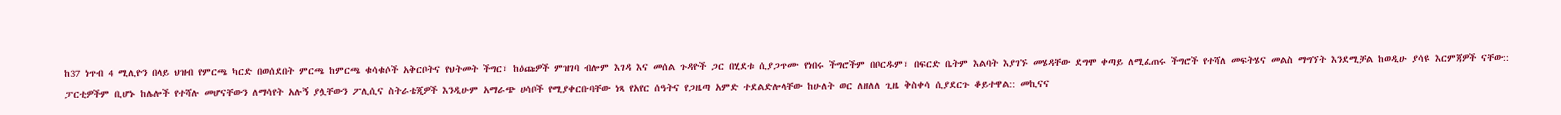ከ37 ነጥብ 4 ሚሊዮን በላይ ህዝብ የምርጫ ካርድ በወሰደበት ምርጫ ከምርጫ ቁሳቁሶች አቅርቦትና የህትመት ችግር፣ ከዕጩዎች ምዝገባ ብሎም እገዳ እና መሰል ጉዳዮች ጋር በሂደቱ ሲያጋጥሙ የነበሩ ችግሮችም በቦርዱም፣ በፍርድ ቤትም እልባት እያገኙ መሄዳቸው ደግሞ ቀጣይ ለሚፈጠሩ ችግሮች የተሻለ መፍትሄና መልስ ማግኘት እንደሚቻል ከወዲሁ ያሳዩ እርምጃዎች ናቸው::
ፓርቲዎችም ቢሆኑ ከሌሎች የተሻሉ መሆናቸውን ለማሳየት አሉኝ ያሏቸውን ፖሊሲና ስትራቴጂዎች እንዲሁም አማራጭ ሀሳቦች የሚያቀርቡባቸው ነጻ የአየር ሰዓትና የጋዜጣ አምድ ተደልድሎላቸው ከሁለት ወር ለዘለለ ጊዜ ቅስቀሳ ሲያደርጉ ቆይተዋል:: መኪናና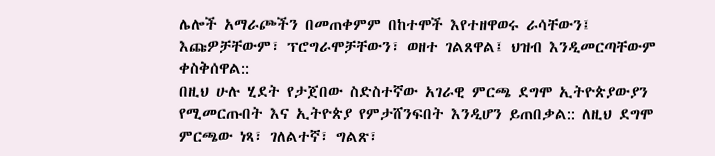ሌሎች አማራጮችን በመጠቀምም በከተሞች እየተዘዋወሩ ራሳቸውን፤ እጩዎቻቸውም፣ ፕሮግራሞቻቸውን፣ ወዘተ ገልጸዋል፤ ህዝብ እንዲመርጣቸውም ቀስቅሰዋል::
በዚህ ሁሉ ሂደት የታጀበው ስድስተኛው አገራዊ ምርጫ ደግሞ ኢትዮጵያውያን የሚመርጡበት እና ኢትዮጵያ የምታሸንፍበት እንዲሆን ይጠበቃል:: ለዚህ ደግሞ ምርጫው ነጻ፣ ገለልተኛ፣ ግልጽ፣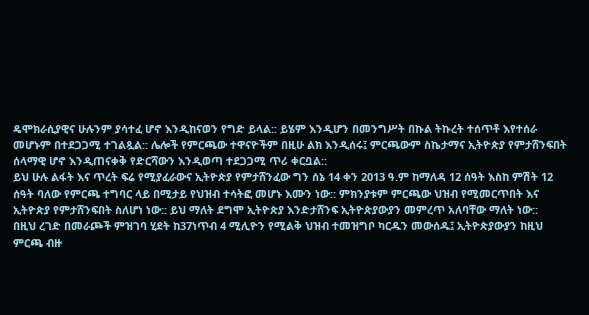ዴሞክራሲያዊና ሁሉንም ያሳተፈ ሆኖ እንዲከናወን የግድ ይላል:: ይሄም እንዲሆን በመንግሥት በኩል ትኩረት ተሰጥቶ እየተሰራ መሆኑም በተደጋጋሚ ተገልጿል:: ሌሎች የምርጫው ተዋናዮችም በዚሁ ልክ እንዲሰሩ፤ ምርጫውም ስኬታማና ኢትዮጵያ የምታሸንፍበት ሰላማዊ ሆኖ እንዲጠናቀቅ የድርሻውን እንዲወጣ ተደጋጋሚ ጥሪ ቀርቧል::
ይህ ሁሉ ልፋት እና ጥረት ፍሬ የሚያፈራውና ኢትዮጵያ የምታሸንፈው ግን ሰኔ 14 ቀን 2013 ዓ.ም ከማለዳ 12 ሰዓት እስከ ምሽት 12 ሰዓት ባለው የምርጫ ተግባር ላይ በሚታይ የህዝብ ተሳትፎ መሆኑ እሙን ነው:: ምክንያቱም ምርጫው ህዝብ የሚመርጥበት እና ኢትዮጵያ የምታሸንፍበት ስለሆነ ነው:: ይህ ማለት ደግሞ ኢትዮጵያ እንድታሸንፍ ኢትዮጵያውያን መምረጥ አለባቸው ማለት ነው::
በዚህ ረገድ በመራጮች ምዝገባ ሂደት ከ37ነጥብ 4 ሚሊዮን የሚልቅ ህዝብ ተመዝግቦ ካርዱን መውሰዱ፤ ኢትዮጵያውያን ከዚህ ምርጫ ብዙ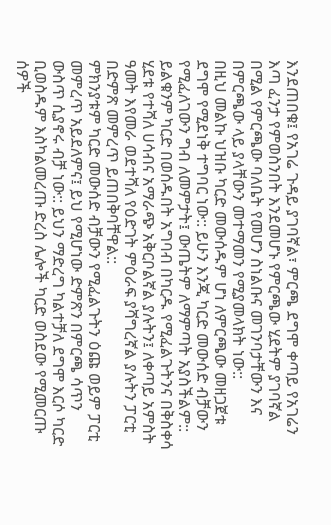እንደጠበቁ፤ የአገሬ ጉዳይ ያገባኛል፣ ምርጫ ደግሞ ቀጣይ የአገሬን እጣ ፈንታ የምወስንበት እንደመሆኑ የምርጫው ሂደትም ያገባኛል በሚል የምርጫው ባለቤት የመሆን ስነልቡና መገንባታቸውን እና በምርጫው ላይ ያላቸውን መተማመን የሚያመላክት ነው::
በዚህ መልኩ ህዝቡ ካርድ መውሰዱም ሆነ ለምርጫው መዘጋጀቱ ደግሞ የሚደነቅ ተግባር ነው:: ይሁን እንጂ ካርድ መውሰድ ብቻውን የሚፈለገውን ግብ ለመምታት፤ ውጤትም ለማምጣት አያስችልም:: ይልቁንም ካርድ በወሰዱበት አግባብ በካርዱ የሚፈልጉትንና በቅስቀሳ ሂደቱ የተሻለ ሀሳብና አማራጭ አቅርቦልኛል ያሉትን፤ ለቀጣይ አምስት ዓመት እየመራ ወደተሻለ የዕድገት ምዕራፍ ያሻግረኛል ያሉትን ፓርቲ በድምጽ መምረጥ ይጠበቅባቸዋል::
ምክንያቱም ካርድ መውሰድ ብቻውን የሚፈልጉትን ዕጩ ወይም ፓርቲ መምረጥ አይደለምና፤ ይህ የሚሆነው ድምጽን በምርጫ ሳጥን ውስጥ ሲያኖሩ ብቻ ነው:: ይህን ማድረግ ካልተቻለ ደግሞ እርሶ ካርድ ቢወስዱም እስካልመረጡ ድረስ ሌሎች ካርድ ወስደው የሚመርጡ ሰዎች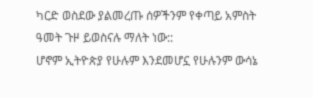ካርድ ወስደው ያልመረጡ ሰዎችንም የቀጣይ አምስት ዓመት ጉዞ ይወስናሉ ማለት ነው::
ሆኖም ኢትዮጵያ የሁሉም እንደመሆኗ የሁሉንም ውሳኔ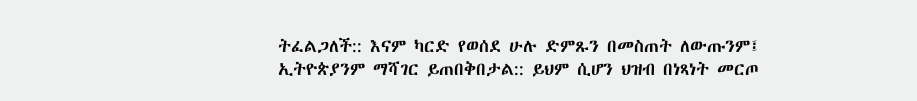ትፈልጋለች:: እናም ካርድ የወሰደ ሁሉ ድምጹን በመስጠት ለውጡንም፤ ኢትዮጵያንም ማሻገር ይጠበቅበታል:: ይህም ሲሆን ህዝብ በነጻነት መርጦ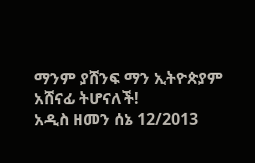ማንም ያሸንፍ ማን ኢትዮጵያም አሸናፊ ትሆናለች!
አዲስ ዘመን ሰኔ 12/2013